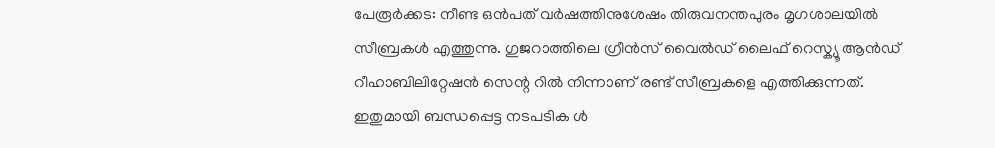പേരൂർക്കട: നീണ്ട ഒൻപത് വർഷത്തിനുശേഷം തിരുവനന്തപുരം മൃഗശാലയിൽ സീബ്രകൾ എത്തുന്നു. ഗുജറാത്തിലെ ഗ്രീൻസ് വൈൽഡ് ലൈഫ് റെസ്ക്യൂ ആൻഡ് റീഹാബിലിറ്റേഷൻ സെന്റ റിൽ നിന്നാണ് രണ്ട് സീബ്രകളെ എത്തിക്കുന്നത്. ഇതുമായി ബന്ധപ്പെട്ട നടപടിക ൾ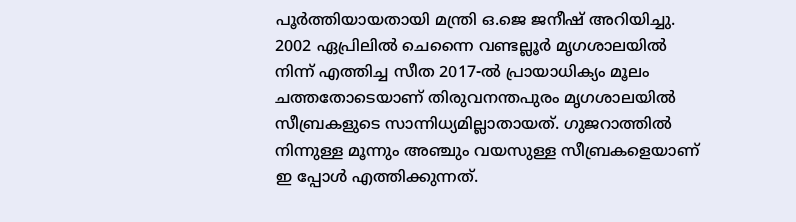പൂർത്തിയായതായി മന്ത്രി ഒ.ജെ ജനീഷ് അറിയിച്ചു.
2002 ഏപ്രിലിൽ ചെന്നൈ വണ്ടല്ലൂർ മൃഗശാലയിൽ നിന്ന് എത്തിച്ച സീത 2017-ൽ പ്രായാധിക്യം മൂലം ചത്തതോടെയാണ് തിരുവനന്തപുരം മൃഗശാലയിൽ സീബ്രകളുടെ സാന്നിധ്യമില്ലാതായത്. ഗുജറാത്തിൽ നിന്നുള്ള മൂന്നും അഞ്ചും വയസുള്ള സീബ്രകളെയാണ് ഇ പ്പോൾ എത്തിക്കുന്നത്.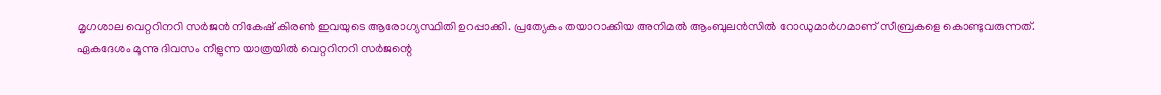മൃഗശാല വെറ്ററിനറി സർജൻ നികേഷ് കിരൺ ഇവയുടെ ആരോഗ്യസ്ഥിതി ഉറപ്പാക്കി. പ്രത്യേകം തയാറാക്കിയ അനിമൽ ആംബുലൻസിൽ റോഡുമാർഗമാണ് സീബ്രകളെ കൊണ്ടുവരുന്നത്.
ഏകദേശം മൂന്നു ദിവസം നീളുന്ന യാത്രയിൽ വെറ്ററിനറി സർജന്റെ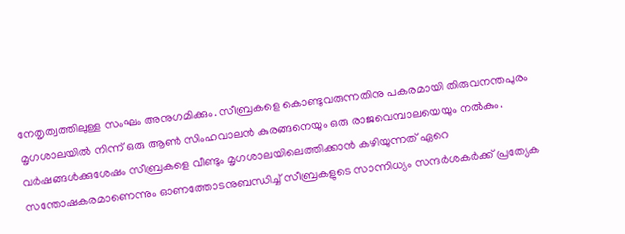നേതൃത്വത്തിലുള്ള സംഘം അനുഗമിക്കും. സീബ്രകളെ കൊണ്ടുവരുന്നതിനു പകരമായി തിരുവനന്തപുരം മൃഗശാലയിൽ നിന്ന് ഒരു ആൺ സിംഹവാലൻ കുരങ്ങനെയും ഒരു രാജവെമ്പാലയെയും നൽകും.
വർഷങ്ങൾക്കുശേഷം സീബ്രകളെ വീണ്ടും മൃഗശാലയിലെത്തിക്കാൻ കഴിയുന്നത് ഏറെ സന്തോഷകരമാണെന്നും ഓണത്തോടനുബന്ധിച്ച് സീബ്രകളുടെ സാന്നിധ്യം സന്ദർശകർക്ക് പ്രത്യേക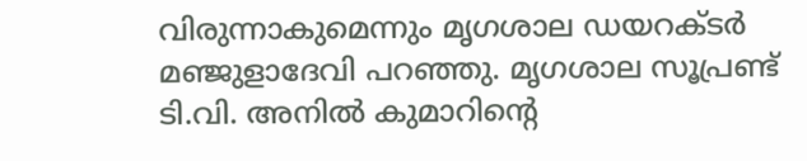വിരുന്നാകുമെന്നും മൃഗശാല ഡയറക്ടർ മഞ്ജുളാദേവി പറഞ്ഞു. മൃഗശാല സൂപ്രണ്ട് ടി.വി. അനിൽ കുമാറിന്റെ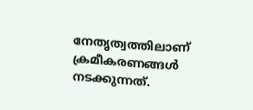നേതൃത്വത്തിലാണ് ക്രമീകരണങ്ങൾ നടക്കുന്നത്.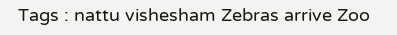Tags : nattu vishesham Zebras arrive Zoo